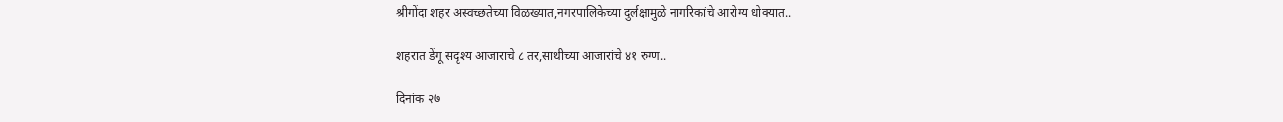श्रीगोंदा शहर अस्वच्छतेच्या विळख्यात,नगरपालिकेच्या दुर्लक्षामुळे नागरिकांचे आरोग्य धोक्यात..

शहरात डेंगू सदृश्य आजाराचे ८ तर,साथीच्या आजारांचे ४१ रुग्ण..

दिनांक २७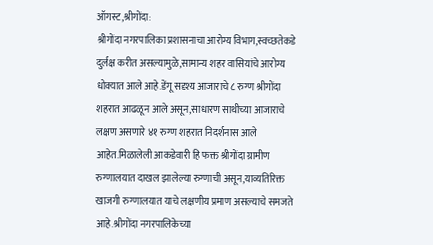ऑगस्ट,श्रीगोंदा:
श्रीगोंदा नगरपालिका प्रशासनाचा आरोग्य विभाग,स्वच्छतेकडे दुर्लक्ष करीत असल्यामुळे,सामान्य शहर वासियांचे आरोग्य धोक्यात आले आहे.डेंगू सदृश्य आजाराचे ८ रुग्ण श्रीगोंदा शहरात आढळून आले असून,साधारण साथीच्या आजाराचे लक्षण असणारे ४१ रुग्ण शहरात निदर्शनास आले आहेत.मिळालेली आकडेवारी हि फक्त श्रीगोंदा ग्रामीण रुग्णालयात दाखल झालेल्या रुग्णाची असून,याव्यतिरिक्त खाजगी रुग्णालयात याचे लक्षणीय प्रमाण असल्याचे समजते आहे.श्रीगोंदा नगरपालिकेच्या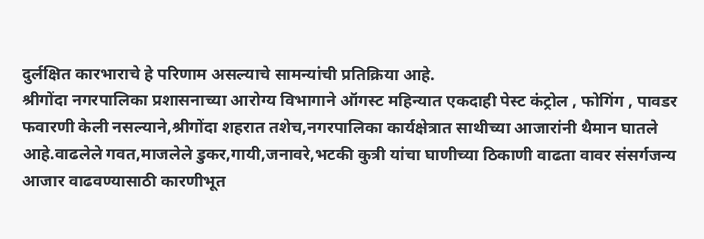दुर्लक्षित कारभाराचे हे परिणाम असल्याचे सामन्यांची प्रतिक्रिया आहे.
श्रीगोंदा नगरपालिका प्रशासनाच्या आरोग्य विभागाने ऑगस्ट महिन्यात एकदाही पेस्ट कंट्रोल , फोगिंग , पावडर फवारणी केली नसल्याने,श्रीगोंदा शहरात तशेच,नगरपालिका कार्यक्षेत्रात साथीच्या आजारांनी थैमान घातले आहे.वाढलेले गवत,माजलेले डुकर,गायी,जनावरे,भटकी कुत्री यांचा घाणीच्या ठिकाणी वाढता वावर संसर्गजन्य आजार वाढवण्यासाठी कारणीभूत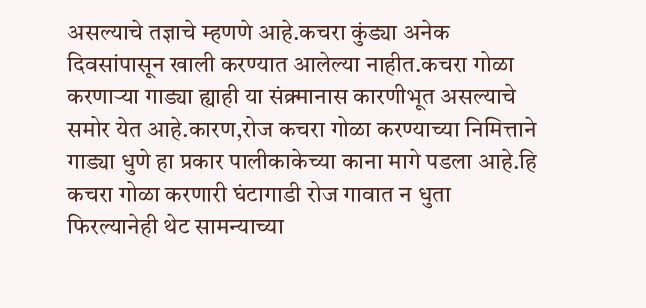असल्याचे तज्ञाचे म्हणणे आहे.कचरा कुंड्या अनेक दिवसांपासून खाली करण्यात आलेल्या नाहीत.कचरा गोळा करणाऱ्या गाड्या ह्याही या संक्र्मानास कारणीभूत असल्याचे समोर येत आहे.कारण,रोज कचरा गोळा करण्याच्या निमित्ताने गाड्या धुणे हा प्रकार पालीकाकेच्या काना मागे पडला आहे.हि कचरा गोळा करणारी घंटागाडी रोज गावात न धुता फिरल्यानेही थेट सामन्याच्या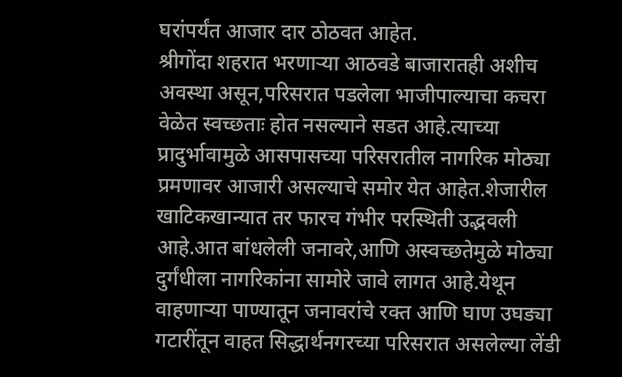घरांपर्यंत आजार दार ठोठवत आहेत.
श्रीगोंदा शहरात भरणाऱ्या आठवडे बाजारातही अशीच अवस्था असून,परिसरात पडलेला भाजीपाल्याचा कचरा वेळेत स्वच्छताः होत नसल्याने सडत आहे.त्याच्या प्रादुर्भावामुळे आसपासच्या परिसरातील नागरिक मोठ्या प्रमणावर आजारी असल्याचे समोर येत आहेत.शेजारील खाटिकखान्यात तर फारच गंभीर परस्थिती उद्भवली आहे.आत बांधलेली जनावरे,आणि अस्वच्छतेमुळे मोठ्या दुर्गंधीला नागरिकांना सामोरे जावे लागत आहे.येथून वाहणाऱ्या पाण्यातून जनावरांचे रक्त आणि घाण उघड्या गटारींतून वाहत सिद्धार्थनगरच्या परिसरात असलेल्या लेंडी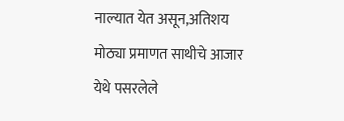नाल्यात येत असून,अतिशय मोठ्या प्रमाणत साथीचे आजार येथे पसरलेले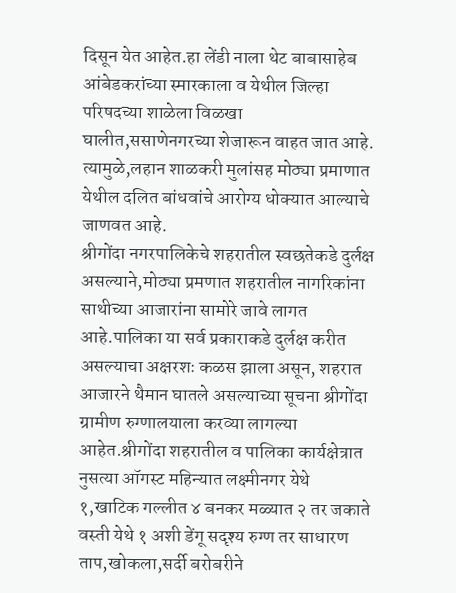दिसून येत आहेत.हा लेंडी नाला थेट बाबासाहेब आंबेडकरांच्या स्मारकाला व येथील जिल्हा परिषदच्या शाळेला विळखा घालीत,ससाणेनगरच्या शेजारून वाहत जात आहे. त्यामुळे,लहान शाळकरी मुलांसह मोठ्या प्रमाणात येथील दलित बांधवांचे आरोग्य धोक्यात आल्याचे जाणवत आहे.
श्रीगोंदा नगरपालिकेचे शहरातील स्वछतेकडे दुर्लक्ष असल्याने,मोठ्या प्रमणात शहरातील नागरिकांना साथीच्या आजारांना सामोरे जावे लागत आहे.पालिका या सर्व प्रकाराकडे दुर्लक्ष करीत असल्याचा अक्षरशः कळस झाला असून, शहरात आजारने थैमान घातले असल्याच्या सूचना श्रीगोंदा ग्रामीण रुग्णालयाला करव्या लागल्या आहेत.श्रीगोंदा शहरातील व पालिका कार्यक्षेत्रात नुसत्या ऑगस्ट महिन्यात लक्ष्मीनगर येथे १,खाटिक गल्लीत ४ बनकर मळ्यात २ तर जकाते वस्ती येथे १ अशी डेंगू सदृश्य रुग्ण तर साधारण ताप,खोकला,सर्दी बरोबरीने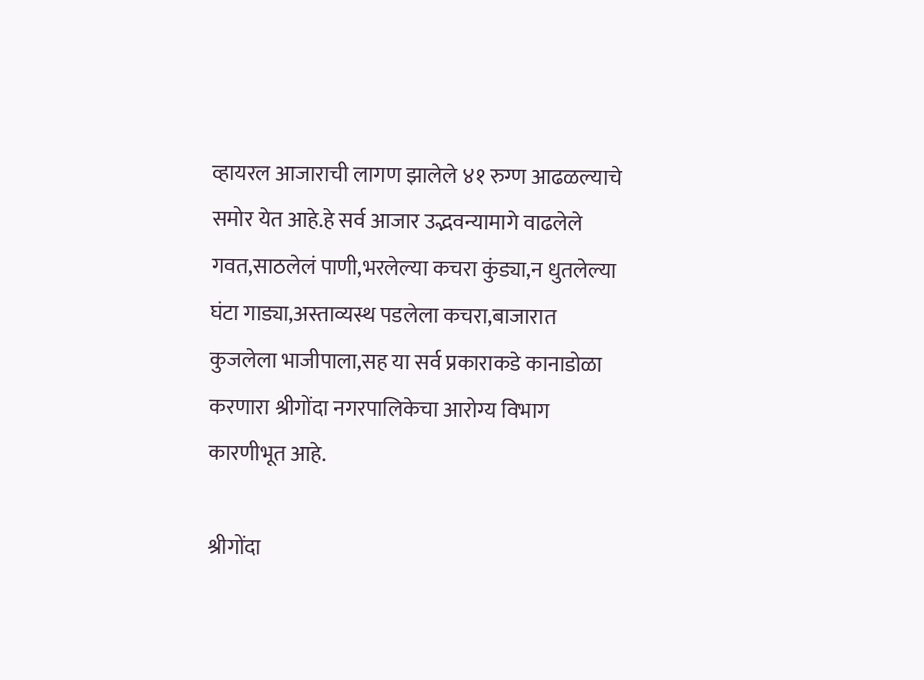व्हायरल आजाराची लागण झालेले ४१ रुग्ण आढळल्याचे समोर येत आहे.हे सर्व आजार उद्भवन्यामागे वाढलेले गवत,साठलेलं पाणी,भरलेल्या कचरा कुंड्या,न धुतलेल्या घंटा गाड्या,अस्ताव्यस्थ पडलेला कचरा,बाजारात कुजलेला भाजीपाला,सह या सर्व प्रकाराकडे कानाडोळा करणारा श्रीगोंदा नगरपालिकेचा आरोग्य विभाग कारणीभूत आहे.

श्रीगोंदा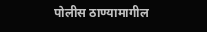पोलीस ठाण्यामागील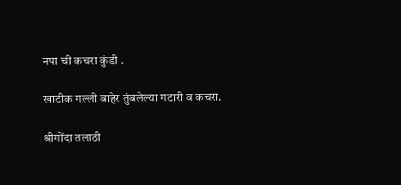नपा ची कचरा कुंडी .

खाटीक गल्ली बाहेर तुंबलेल्या गटारी व कचरा.

श्रीगोंदा तलाठी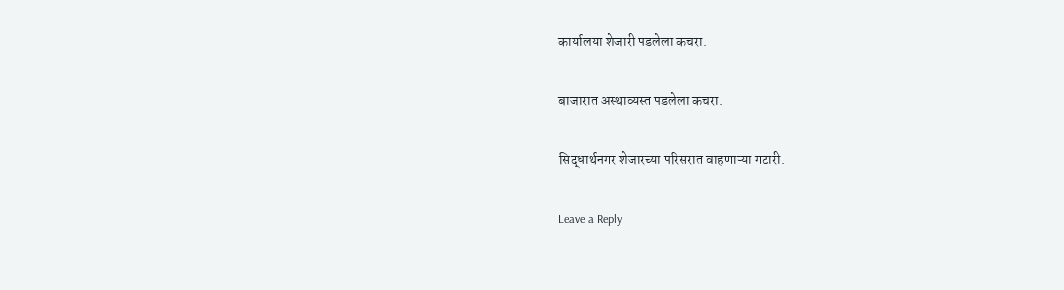कार्यालया शेजारी पडलेला कचरा.

बाजारात अस्थाव्यस्त पडलेला कचरा.

सिद्धार्थनगर शेजारच्या परिसरात वाहणाऱ्या गटारी.

Leave a Reply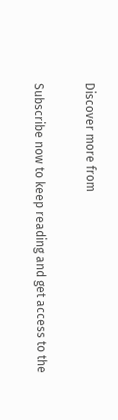Discover more from

Subscribe now to keep reading and get access to the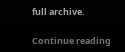full archive.

Continue reading